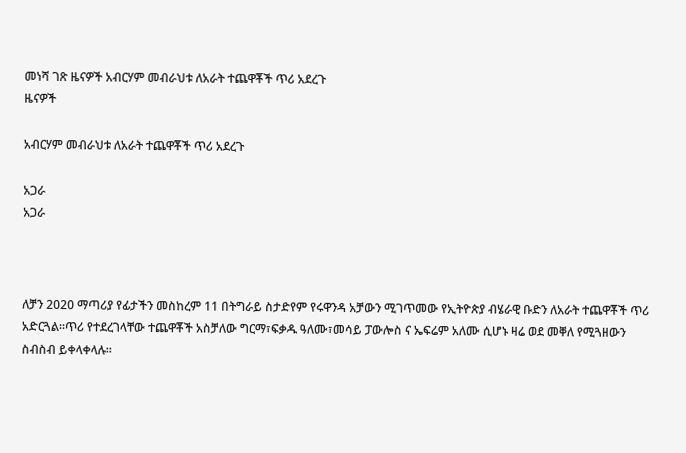መነሻ ገጽ ዜናዎች አብርሃም መብራህቱ ለአራት ተጨዋቾች ጥሪ አደረጉ
ዜናዎች

አብርሃም መብራህቱ ለአራት ተጨዋቾች ጥሪ አደረጉ

አጋራ
አጋራ



ለቻን 2020 ማጣሪያ የፊታችን መስከረም 11 በትግራይ ስታድየም የሩዋንዳ አቻውን ሚገጥመው የኢትዮጵያ ብሄራዊ ቡድን ለአራት ተጨዋቾች ጥሪ አድርጓል።ጥሪ የተደረገላቸው ተጨዋቾች አስቻለው ግርማ፣ፍቃዱ ዓለሙ፣መሳይ ፓውሎስ ና ኤፍሬም አለሙ ሲሆኑ ዛሬ ወደ መቐለ የሚጓዘውን ስብስብ ይቀላቀላሉ።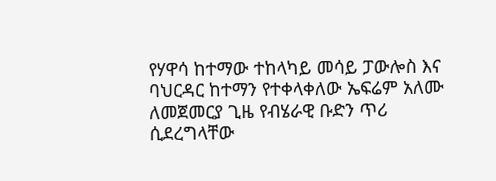የሃዋሳ ከተማው ተከላካይ መሳይ ፓውሎስ እና ባህርዳር ከተማን የተቀላቀለው ኤፍሬም አለሙ ለመጀመርያ ጊዜ የብሄራዊ ቡድን ጥሪ ሲደረግላቸው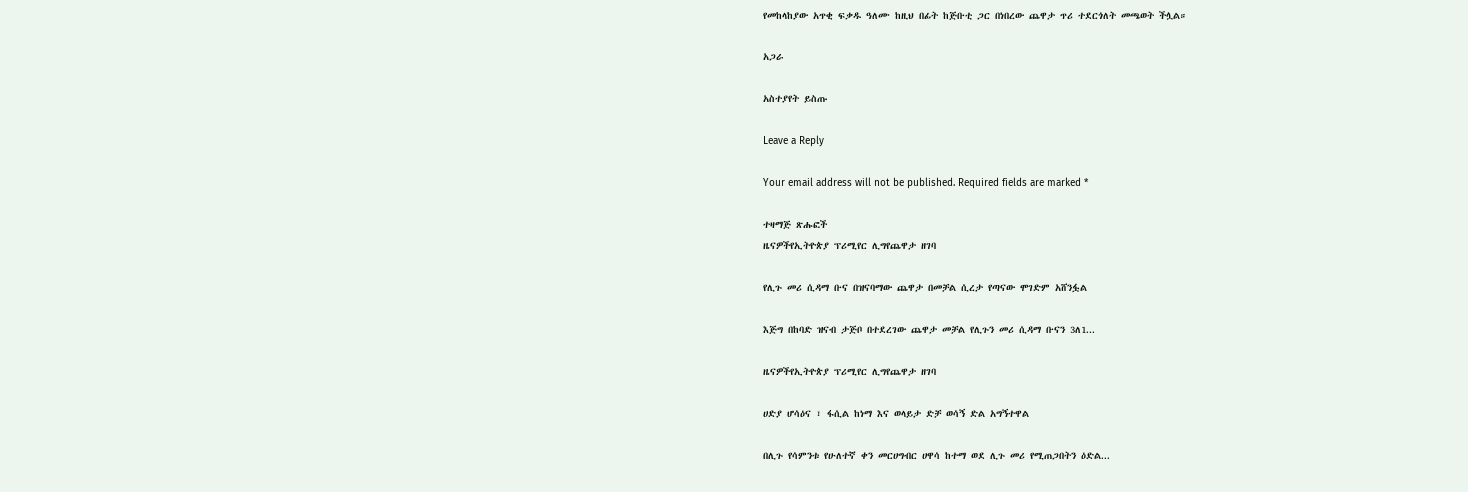የመከላከያው አጥቂ ፍቃዱ ዓለሙ ከዚህ በፊት ከጅቡቲ ጋር በነበረው ጨዋታ ጥሪ ተደርጎለት መጫወት ችሏል።

አጋራ

አስተያየት ይስጡ

Leave a Reply

Your email address will not be published. Required fields are marked *

ተዛማጅ ጽሑፎች
ዜናዎችየኢትዮጵያ ፕሪሚየር ሊግየጨዋታ ዘገባ

የሊጉ መሪ ሲዳማ ቡና በዝናባማው ጨዋታ በመቻል ሲረታ የጣናው ሞገድም አሸንፏል

እጅግ በከባድ ዝናብ ታጅቦ በተደረገው ጨዋታ መቻል የሊጉን መሪ ሲዳማ ቡናን 3ለ1...

ዜናዎችየኢትዮጵያ ፕሪሚየር ሊግየጨዋታ ዘገባ

ሀድያ ሆሳዕና ፣ ፋሲል ከነማ እና ወላይታ ድቻ ወሳኝ ድል አግኝተዋል

በሊጉ የሳምንቱ የሁለተኛ ቀን መርሀግብር ሀዋሳ ከተማ ወደ ሊጉ መሪ የሚጠጋበትን ዕድል...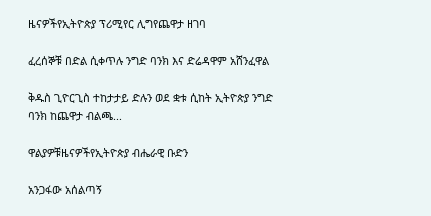ዜናዎችየኢትዮጵያ ፕሪሚየር ሊግየጨዋታ ዘገባ

ፈረሰኞቹ በድል ሲቀጥሉ ንግድ ባንክ እና ድሬዳዋም አሸንፈዋል

ቅዱስ ጊዮርጊስ ተከታታይ ድሉን ወደ ቋቱ ሲከት ኢትዮጵያ ንግድ ባንክ ከጨዋታ ብልጫ...

ዋልያዎቹዜናዎችየኢትዮጵያ ብሔራዊ ቡድን

አንጋፋው አሰልጣኝ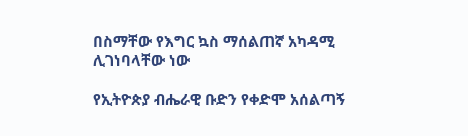በስማቸው የእግር ኳስ ማሰልጠኛ አካዳሚ ሊገነባላቸው ነው

የኢትዮጵያ ብሔራዊ ቡድን የቀድሞ አሰልጣኝ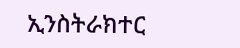ኢንስትራክተር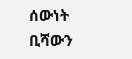ሰውነት ቢሻውን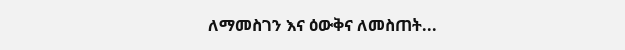ለማመስገን እና ዕውቅና ለመስጠት...